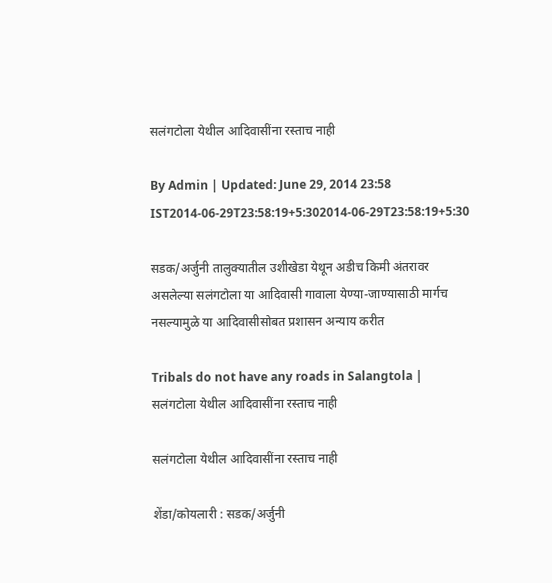सलंगटोला येथील आदिवासींना रस्ताच नाही

By Admin | Updated: June 29, 2014 23:58 IST2014-06-29T23:58:19+5:302014-06-29T23:58:19+5:30

सडक/अर्जुनी तालुक्यातील उशीखेडा येथून अडीच किमी अंतरावर असलेल्या सलंगटोला या आदिवासी गावाला येण्या-जाण्यासाठी मार्गच नसल्यामुळे या आदिवासीसोबत प्रशासन अन्याय करीत

Tribals do not have any roads in Salangtola | सलंगटोला येथील आदिवासींना रस्ताच नाही

सलंगटोला येथील आदिवासींना रस्ताच नाही

शेंडा/कोयलारी : सडक/अर्जुनी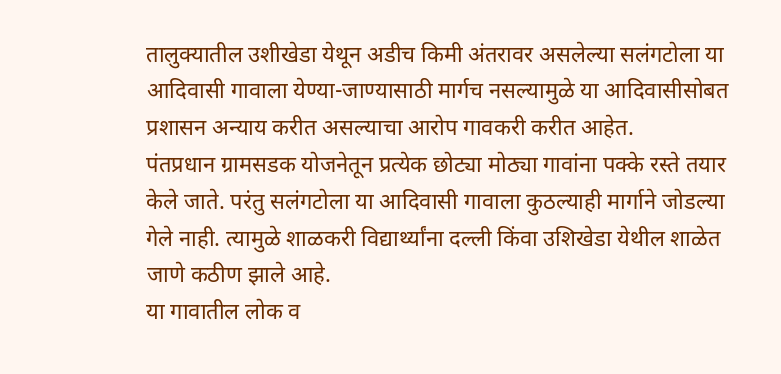तालुक्यातील उशीखेडा येथून अडीच किमी अंतरावर असलेल्या सलंगटोला या आदिवासी गावाला येण्या-जाण्यासाठी मार्गच नसल्यामुळे या आदिवासीसोबत प्रशासन अन्याय करीत असल्याचा आरोप गावकरी करीत आहेत.
पंतप्रधान ग्रामसडक योजनेतून प्रत्येक छोट्या मोठ्या गावांना पक्के रस्ते तयार केले जाते. परंतु सलंगटोला या आदिवासी गावाला कुठल्याही मार्गाने जोडल्या गेले नाही. त्यामुळे शाळकरी विद्यार्थ्यांना दल्ली किंवा उशिखेडा येथील शाळेत जाणे कठीण झाले आहे.
या गावातील लोक व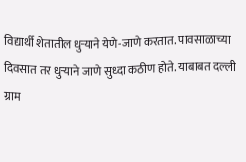विद्यार्थी शेतातील धुऱ्याने येणे-जाणे करतात. पावसाळाच्या दिवसात तर धुऱ्याने जाणे सुध्दा कठीण होते. याबाबत दल्ली ग्राम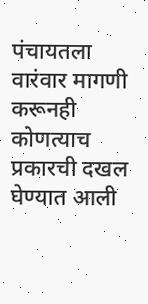पंचायतला वारंवार मागणी करूनही कोणत्याच प्रकारची दखल घेण्यात आली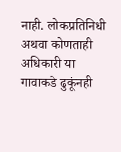नाही. लोकप्रतिनिधी अथवा कोणताही अधिकारी या गावाकडे ढुकूंनही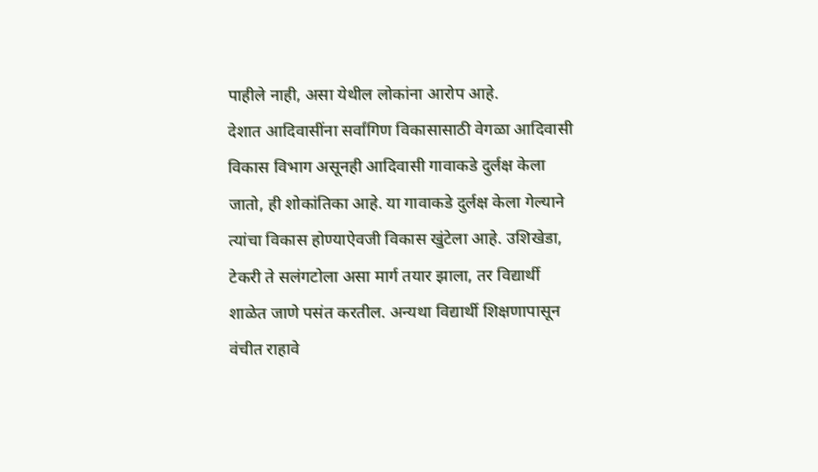पाहीले नाही, असा येथील लोकांना आरोप आहे.
देशात आदिवासींना सर्वांगिण विकासासाठी वेगळा आदिवासी विकास विभाग असूनही आदिवासी गावाकडे दुर्लक्ष केला जातो, ही शोकांतिका आहे. या गावाकडे दुर्लक्ष केला गेल्याने त्यांचा विकास होण्याऐवजी विकास खुंटेला आहे. उशिखेडा, टेकरी ते सलंगटोला असा मार्ग तयार झाला, तर विद्यार्थी शाळेत जाणे पसंत करतील. अन्यथा विद्यार्थी शिक्षणापासून वंचीत राहावे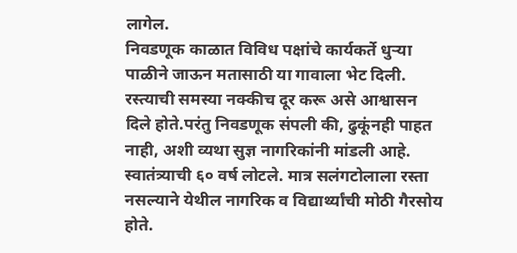लागेल.
निवडणूक काळात विविध पक्षांचे कार्यकर्ते धुऱ्या पाळीने जाऊन मतासाठी या गावाला भेट दिली. रस्त्याची समस्या नक्कीच दूर करू असे आश्वासन दिले होते.परंतु निवडणूक संपली की, ढुकूंनही पाहत नाही, अशी व्यथा सुज्ञ नागरिकांनी मांडली आहे. स्वातंत्र्याची ६० वर्ष लोटले. मात्र सलंगटोलाला रस्ता नसल्याने येथील नागरिक व विद्यार्थ्यांची मोठी गैरसोय होते.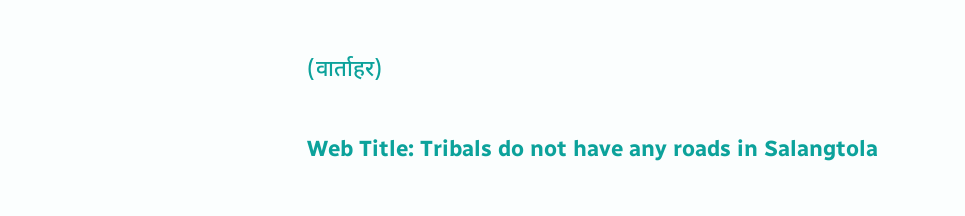(वार्ताहर)

Web Title: Tribals do not have any roads in Salangtola